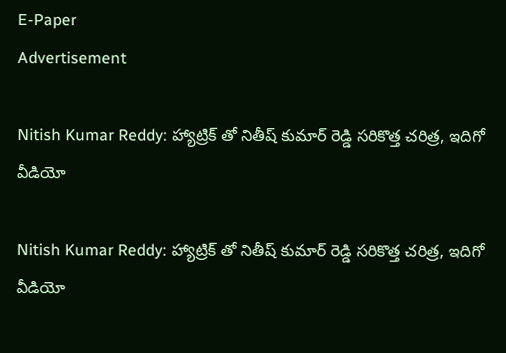E-Paper
Advertisement

Nitish Kumar Reddy: హ్యాట్రిక్ తో నితీష్ కుమార్ రెడ్డి స‌రికొత్త చ‌రిత్ర‌, ఇదిగో వీడియో

Nitish Kumar Reddy: హ్యాట్రిక్ తో నితీష్ కుమార్ రెడ్డి స‌రికొత్త చ‌రిత్ర‌, ఇదిగో వీడియో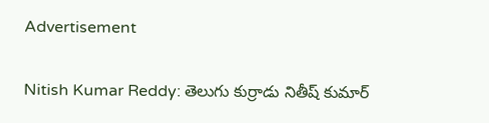Advertisement

Nitish Kumar Reddy: తెలుగు కుర్రాడు నితీష్ కుమార్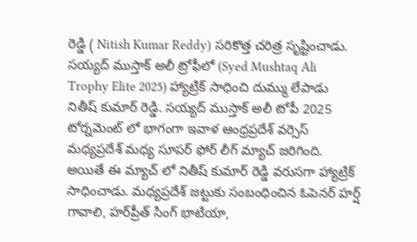రెడ్డి ( Nitish Kumar Reddy) సరికొత్త చరిత్ర సృష్టించాడు. సయ్యద్ ముస్తాక్ అలీ ట్రోఫీలో (Syed Mushtaq Ali Trophy Elite 2025) హ్యాట్రిక్ సాధించి దుమ్ము లేపాడు నితీష్ కుమార్ రెడ్డి. సయ్యద్ ముస్తాక్ అలీ టోపీ 2025 టోర్నమెంట్ లో భాగంగా ఇవాళ ఆంధ్రప్రదేశ్ వర్సెస్ మధ్యప్రదేశ్ మధ్య సూపర్ ఫోర్ లీగ్ మ్యాచ్ జరిగింది. అయితే ఈ మ్యాచ్ లో నితీష్ కుమార్ రెడ్డి వ‌రుస‌గా హ్యాట్రిక్ సాధించాడు. మధ్యప్రదేశ్ జట్టుకు సంబంధించిన ఓపెనర్ హర్ష్ గావాలి, హర్‌ప్రీత్ సింగ్ భాటియా,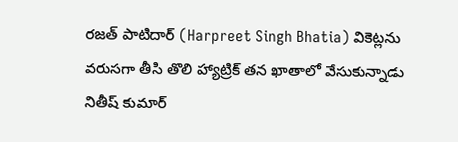ర‌జ‌త్ పాటిదార్ (Harpreet Singh Bhatia) వికెట్లను వరుసగా తీసి తొలి హ్యాట్రిక్ తన ఖాతాలో వేసుకున్నాడు నితీష్ కుమార్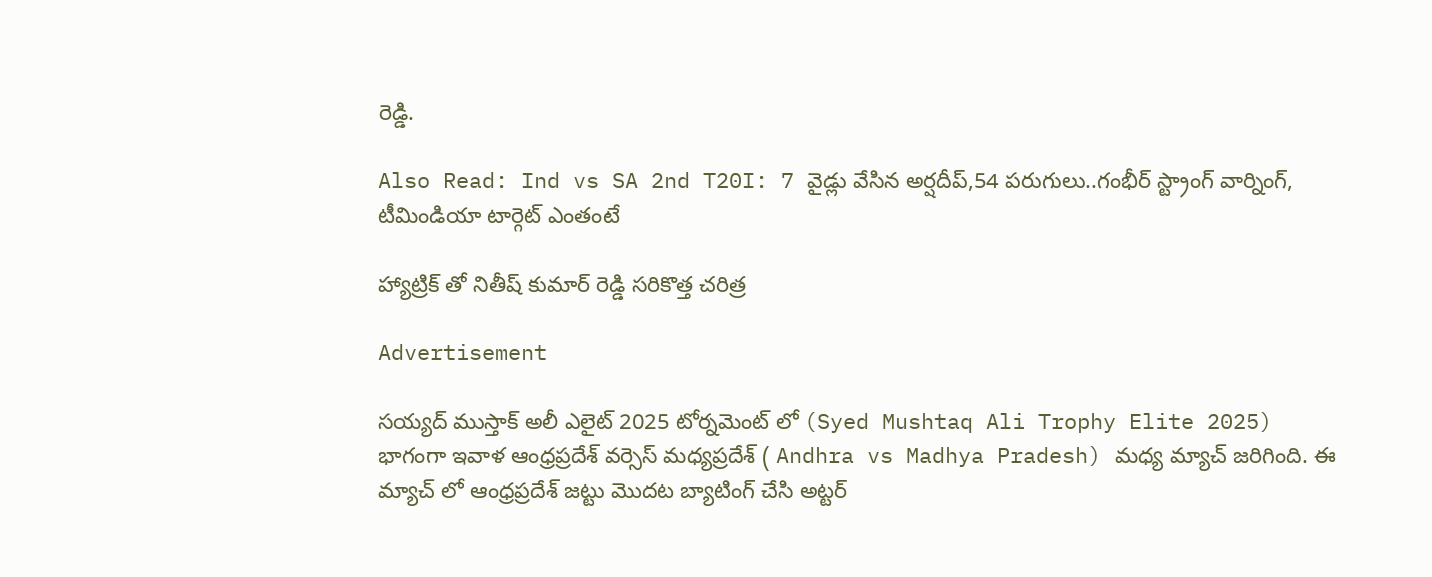రెడ్డి.

Also Read: Ind vs SA 2nd T20I: 7 వైడ్లు వేసిన అర్ష‌దీప్‌,54 ప‌రుగులు..గంభీర్ స్ట్రాంగ్ వార్నింగ్‌, టీమిండియా టార్గెట్ ఎంతంటే

హ్యాట్రిక్ తో నితీష్ కుమార్ రెడ్డి స‌రికొత్త చ‌రిత్ర‌

Advertisement

సయ్యద్ ముస్తాక్ అలీ ఎలైట్ 2025 టోర్నమెంట్ లో (Syed Mushtaq Ali Trophy Elite 2025) భాగంగా ఇవాళ ఆంధ్రప్రదేశ్ వర్సెస్ మధ్యప్రదేశ్ ( Andhra vs Madhya Pradesh) మధ్య మ్యాచ్ జరిగింది. ఈ మ్యాచ్ లో ఆంధ్రప్రదేశ్ జట్టు మొదట బ్యాటింగ్ చేసి అట్టర్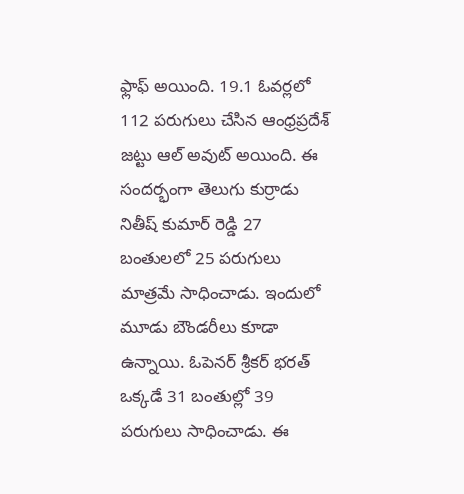ఫ్లాఫ్ అయింది. 19.1 ఓవర్లలో 112 పరుగులు చేసిన ఆంధ్రప్రదేశ్ జట్టు ఆల్ అవుట్ అయింది. ఈ సందర్భంగా తెలుగు కుర్రాడు నితీష్ కుమార్ రెడ్డి 27 బంతుల‌లో 25 పరుగులు మాత్రమే సాధించాడు. ఇందులో మూడు బౌండరీలు కూడా ఉన్నాయి. ఓపెనర్ శ్రీకర్ భరత్ ఒక్కడే 31 బంతుల్లో 39 పరుగులు సాధించాడు. ఈ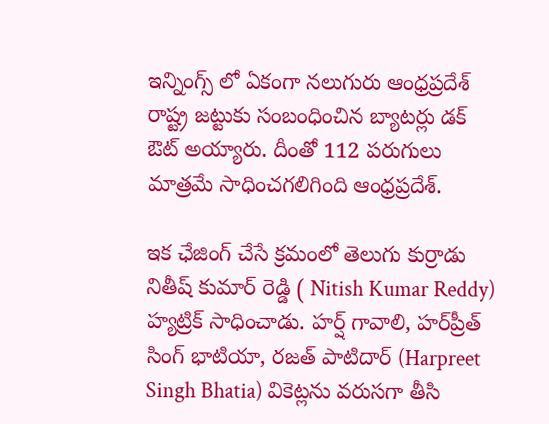ఇన్నింగ్స్ లో ఏకంగా నలుగురు ఆంధ్రప్రదేశ్ రాష్ట్ర జట్టుకు సంబంధించిన బ్యాటర్లు డక్ ఔట్ అయ్యారు. దీంతో 112 పరుగులు మాత్రమే సాధించగలిగింది ఆంధ్రప్రదేశ్.

ఇక ఛేజింగ్ చేసే క్ర‌మంలో తెలుగు కుర్రాడు నితీష్ కుమార్ రెడ్డి ( Nitish Kumar Reddy) హ్య‌ట్రిక్ సాధించాడు. హర్ష్ గావాలి, హర్‌ప్రీత్ సింగ్ భాటియా, ర‌జ‌త్ పాటిదార్ (Harpreet Singh Bhatia) వికెట్లను వరుసగా తీసి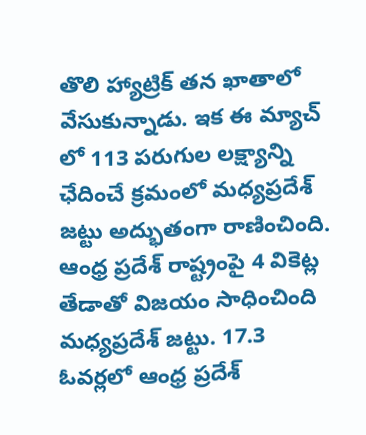తొలి హ్యాట్రిక్ తన ఖాతాలో వేసుకున్నాడు. ఇక ఈ మ్యాచ్ లో 113 ప‌రుగుల ల‌క్ష్యాన్ని ఛేదించే క్ర‌మంలో మధ్యప్రదేశ్ జ‌ట్టు అద్భుతంగా రాణించింది. ఆంధ్ర ప్ర‌దేశ్ రాష్ట్రంపై 4 వికెట్ల తేడాతో విజ‌యం సాధించింది మధ్యప్రదేశ్ జ‌ట్టు. 17.3 ఓవ‌ర్ల‌లో ఆంధ్ర ప్ర‌దేశ్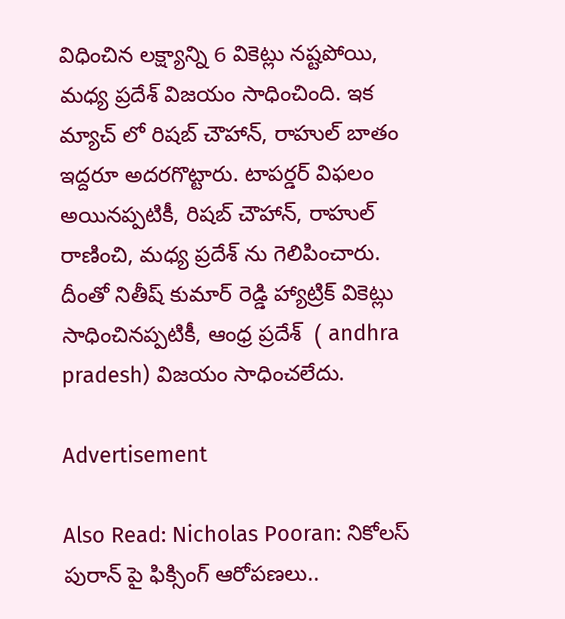విధించిన ల‌క్ష్యాన్ని 6 వికెట్లు న‌ష్ట‌పోయి, మ‌ధ్య ప్ర‌దేశ్ విజ‌యం సాధించింది. ఇక మ్యాచ్ లో రిషబ్ చౌహాన్, రాహుల్ బాతం ఇద్ద‌రూ అద‌ర‌గొట్టారు. టాప‌ర్డ‌ర్ విఫ‌లం అయిన‌ప్ప‌టికీ, రిషబ్ చౌహాన్, రాహుల్ రాణించి, మ‌ధ్య ప్ర‌దేశ్ ను గెలిపించారు. దీంతో నితీష్ కుమార్ రెడ్డి హ్యాట్రిక్ వికెట్లు సాధించిన‌ప్ప‌టికీ, ఆంధ్ర ప్ర‌దేశ్  ( andhra pradesh) విజ‌యం సాధించ‌లేదు.

Advertisement

Also Read: Nicholas Pooran: నికోలస్ పురాన్ పై ఫిక్సింగ్ ఆరోప‌ణ‌లు..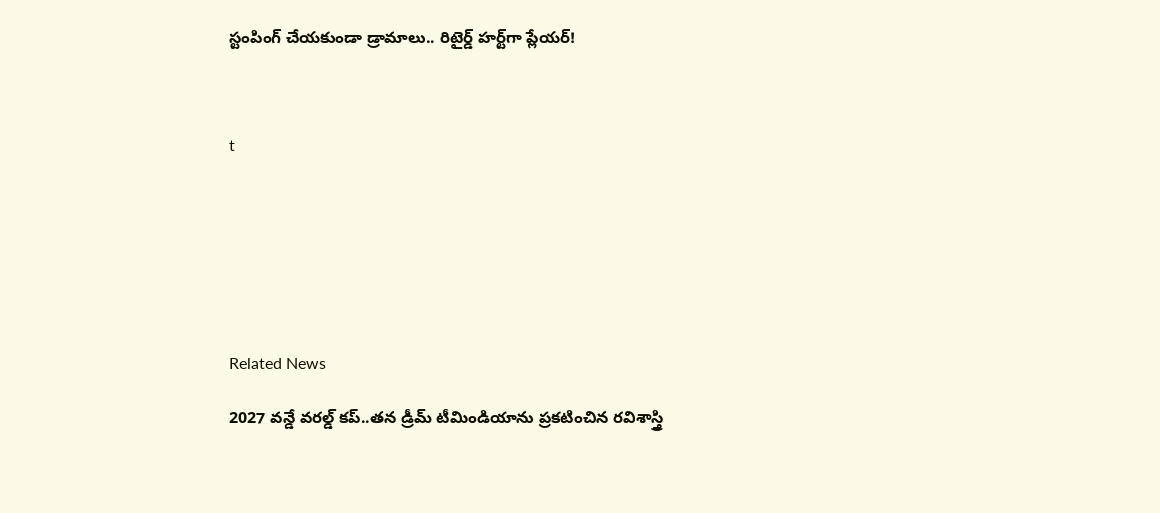స్టంపింగ్ చేయ‌కుండా డ్రామాలు.. రిటైర్డ్ హర్ట్‌గా ప్లేయర్!



t







Related News

2027 వ‌న్డే వ‌ర‌ల్డ్ క‌ప్..త‌న డ్రీమ్ టీమిండియాను ప్ర‌క‌టించిన ర‌విశాస్త్రి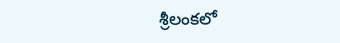శ్రీలంక‌లో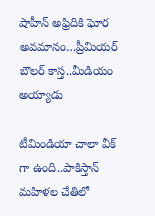షాహీన్ అఫ్రిదికి ఘోర అవ‌మానం…ప్రీమియ‌ర్ బౌల‌ర్ కాస్త..మీడియం అయ్యాడు

టీమిండియా చాలా వీక్ గా ఉంది..పాకిస్తాన్ మ‌హిళ‌ల చేతిలో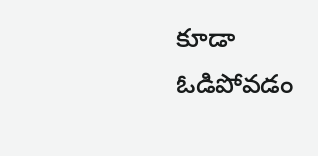కూడా ఓడిపోవ‌డం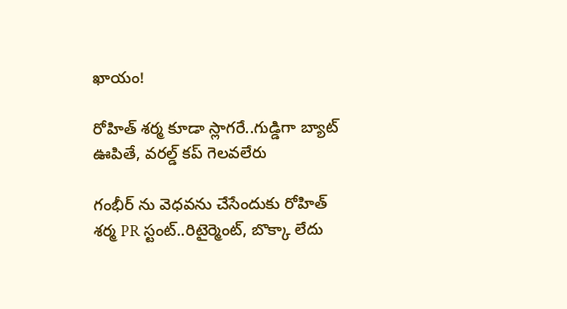ఖాయం!

రోహిత్ శ‌ర్మ‌ కూడా స్లాగ‌రే..గుడ్డిగా బ్యాట్ ఊపితే, వ‌ర‌ల్డ్ క‌ప్ గెల‌వ‌లేరు

గంభీర్ ను వెధ‌వ‌ను చేసేందుకు రోహిత్ శ‌ర్మ PR స్టంట్..రిటైర్మెంట్, బొక్కా లేదు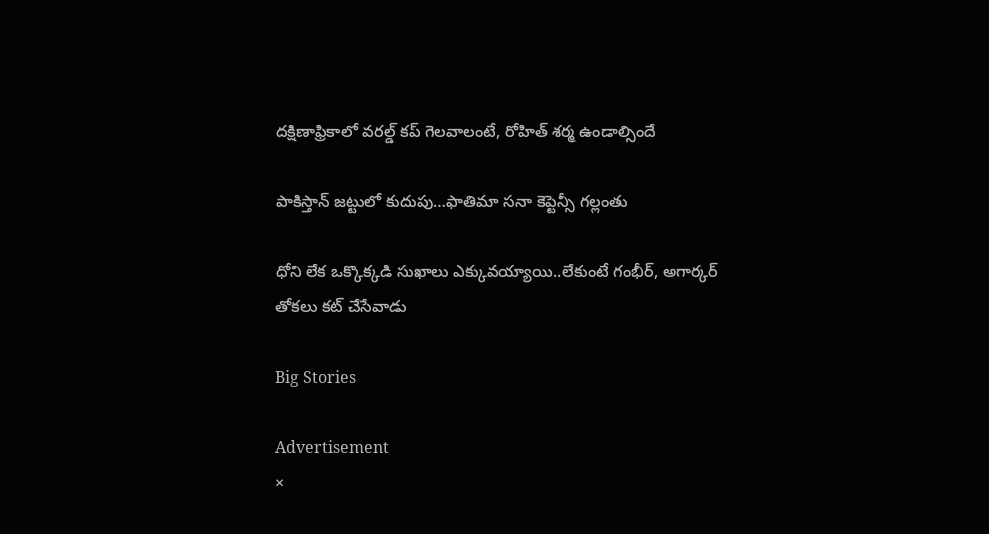దక్షిణాఫ్రికాలో వ‌ర‌ల్డ్ క‌ప్ గెల‌వాలంటే, రోహిత్ శ‌ర్మ ఉండాల్సిందే

పాకిస్తాన్ జ‌ట్టులో కుదుపు…ఫాతిమా స‌నా కెప్టెన్సీ గ‌ల్లంతు

ధోని లేక ఒక్కొక్క‌డి సుఖాలు ఎక్కువ‌య్యాయి..లేకుంటే గంభీర్‌, అగార్క‌ర్ తోక‌లు క‌ట్ చేసేవాడు

Big Stories

Advertisement
×